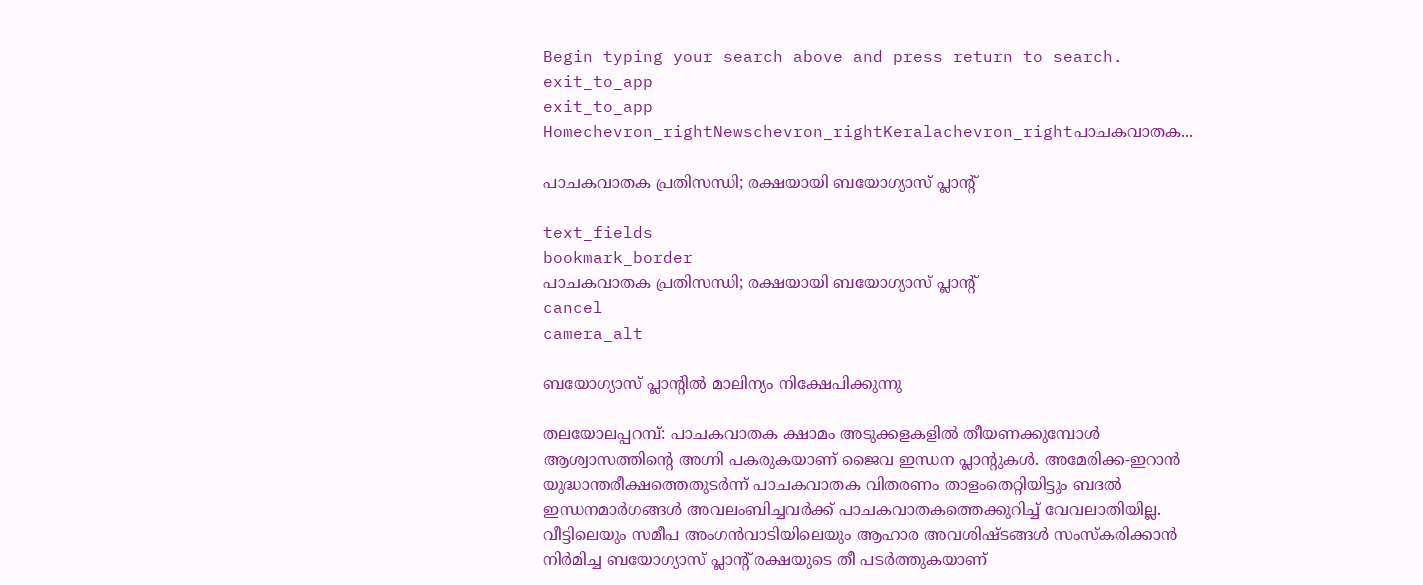Begin typing your search above and press return to search.
exit_to_app
exit_to_app
Homechevron_rightNewschevron_rightKeralachevron_rightപാചകവാതക...

പാചകവാതക പ്രതിസന്ധി; രക്ഷയായി ബയോഗ്യാസ് പ്ലാന്‍റ്

text_fields
bookmark_border
പാചകവാതക പ്രതിസന്ധി; രക്ഷയായി ബയോഗ്യാസ് പ്ലാന്‍റ്
cancel
camera_alt

ബയോഗ്യാസ് പ്ലാന്‍റിൽ മാലിന്യം നിക്ഷേപിക്കുന്നു

തലയോലപ്പറമ്പ്: പാചകവാതക ക്ഷാമം അടുക്കളകളിൽ തീയണക്കുമ്പോൾ ആശ്വാസത്തിന്‍റെ അഗ്നി പകരുകയാണ് ജൈവ ഇന്ധന പ്ലാന്‍റുകൾ. അമേരിക്ക-ഇറാൻ യുദ്ധാന്തരീക്ഷത്തെതുടർന്ന് പാചകവാതക വിതരണം താളംതെറ്റിയിട്ടും ബദൽ ഇന്ധനമാർഗങ്ങൾ അവലംബിച്ചവർക്ക് പാചകവാതകത്തെക്കുറിച്ച് വേവലാതിയില്ല. വീട്ടിലെയും സമീപ അംഗൻവാടിയിലെയും ആഹാര അവശിഷ്ടങ്ങൾ സംസ്കരിക്കാൻ നിർമിച്ച ബയോഗ്യാസ് പ്ലാന്‍റ് രക്ഷയുടെ തീ പടർത്തുകയാണ്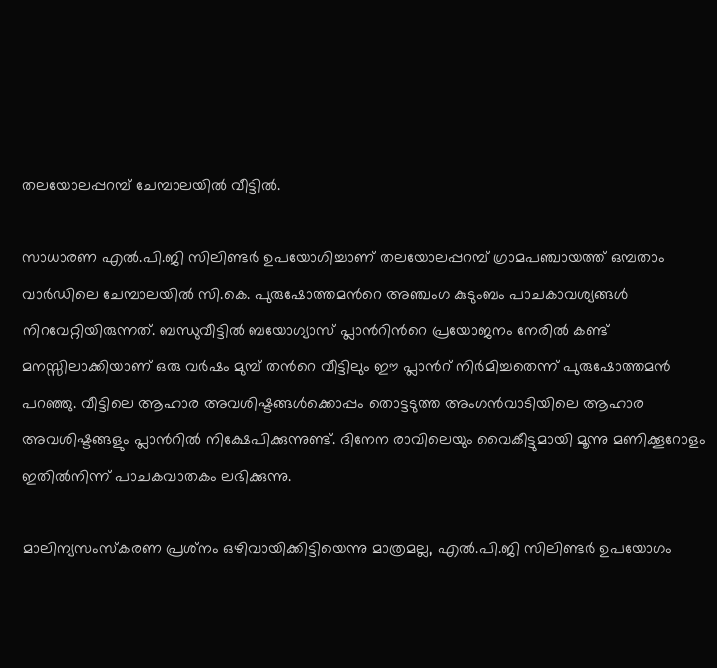തലയോലപ്പറമ്പ് ചേമ്പാലയിൽ വീട്ടിൽ.

സാധാരണ എൽ.പി.ജി സിലിണ്ടർ ഉപയോഗിച്ചാണ് തലയോലപ്പറമ്പ് ഗ്രാമപഞ്ചായത്ത് ഒമ്പതാം വാർഡിലെ ചേമ്പാലയിൽ സി.കെ. പുരുഷോത്തമന്‍റെ അഞ്ചംഗ കുടുംബം പാചകാവശ്യങ്ങൾ നിറവേറ്റിയിരുന്നത്. ബന്ധുവീട്ടിൽ ബയോഗ്യാസ് പ്ലാന്‍റിന്‍റെ പ്രയോജനം നേരിൽ കണ്ട് മനസ്സിലാക്കിയാണ് ഒരു വർഷം മുമ്പ് തന്‍റെ വീട്ടിലും ഈ പ്ലാന്‍റ് നിർമിച്ചതെന്ന് പുരുഷോത്തമൻ പറഞ്ഞു. വീട്ടിലെ ആഹാര അവശിഷ്ടങ്ങൾക്കൊപ്പം തൊട്ടടുത്ത അംഗൻവാടിയിലെ ആഹാര അവശിഷ്ടങ്ങളും പ്ലാന്‍റിൽ നിക്ഷേപിക്കുന്നുണ്ട്. ദിനേന രാവിലെയും വൈകീട്ടുമായി മൂന്നു മണിക്കൂറോളം ഇതിൽനിന്ന് പാചകവാതകം ലഭിക്കുന്നു.

മാലിന്യസംസ്കരണ പ്രശ്‍നം ഒഴിവായിക്കിട്ടിയെന്നു മാത്രമല്ല, എൽ.പി.ജി സിലിണ്ടർ ഉപയോഗം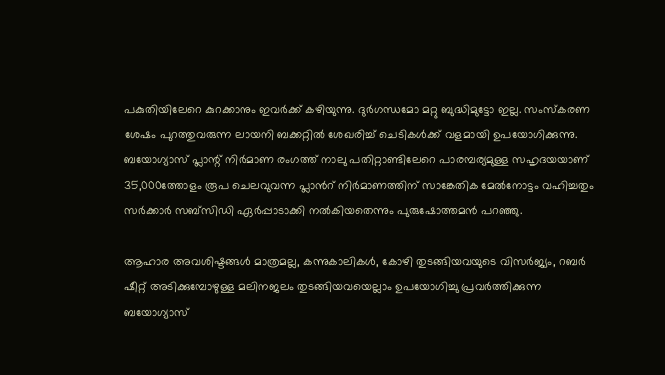പകുതിയിലേറെ കുറക്കാനും ഇവർക്ക് കഴിയുന്നു. ദുർഗന്ധമോ മറ്റു ബുദ്ധിമുട്ടോ ഇല്ല. സംസ്കരണ ശേഷം പുറത്തുവരുന്ന ലായനി ബക്കറ്റിൽ ശേഖരിച്ച് ചെടികൾക്ക് വളമായി ഉപയോഗിക്കുന്നു. ബയോഗ്യാസ് പ്ലാന്റ് നിർമാണ രംഗത്ത് നാലു പതിറ്റാണ്ടിലേറെ പാരമ്പര്യമുള്ള സഹൃദയയാണ് 35,000ത്തോളം രൂപ ചെലവുവന്ന പ്ലാന്‍റ് നിർമാണത്തിന് സാങ്കേതിക മേൽനോട്ടം വഹിച്ചതും സർക്കാർ സബ്‌സിഡി ഏർപ്പാടാക്കി നൽകിയതെന്നും പുരുഷോത്തമൻ പറഞ്ഞു.

ആഹാര അവശിഷ്ടങ്ങൾ മാത്രമല്ല, കന്നുകാലികൾ, കോഴി തുടങ്ങിയവയുടെ വിസർജ്യം, റബർ ഷീറ്റ് അടിക്കുമ്പോഴുള്ള മലിനജലം തുടങ്ങിയവയെല്ലാം ഉപയോഗിച്ചു പ്രവർത്തിക്കുന്ന ബയോഗ്യാസ്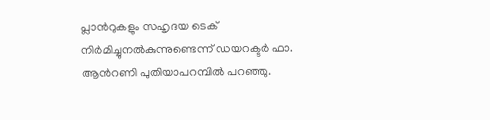പ്ലാന്‍റുകളും സഹൃദയ ടെക് നിർമിച്ചുനൽകുന്നുണ്ടെന്ന് ഡയറക്ടർ ഫാ. ആൻറണി പുതിയാപറമ്പിൽ പറഞ്ഞു.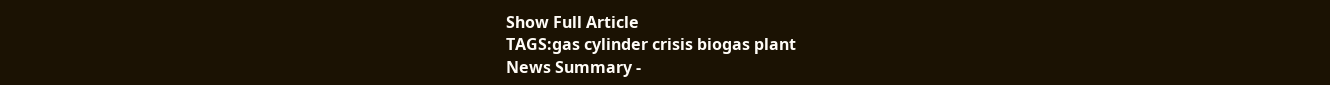Show Full Article
TAGS:gas cylinder crisis biogas plant
News Summary -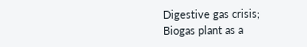Digestive gas crisis; Biogas plant as a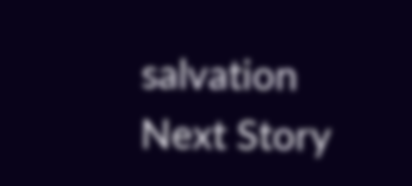salvation
Next Story